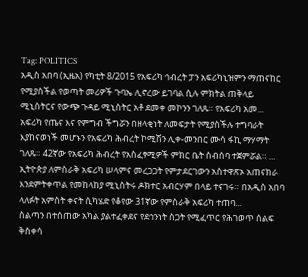Tag: POLITICS
አዲስ አበባ (ኢዜአ) የካቲት 8/2015 የአፍሪካ ኅብረት ፓን አፍሪካኒዝምን ማጠናከር የሚያስችል የወጣት መሪዎች ጉባኤ ሊኖረው ይገባል ሲሉ ምክትል ጠቅላይ ሚኒስትርና የውጭ ጉዳይ ሚኒስትር አቶ ደመቀ መኮንን ገለጹ። የአፍሪካ አመ...
አፍሪካ የጤና እና የምግብ ችግሯን በዘላቂነት ለመፍታት የሚያስችሉ ተግባራት እያከናወነች መሆኑን የአፍሪካ ሕብረት ኮሚሽን ሊቀ-መንበር ሙሳ ፋኪ ማሃማት ገለጹ። 42ኛው የአፍሪካ ሕብረት የአስፈፃሚዎች ምክር ቤት ስብሰባ ተጀምሯል። ...
ኢትዮጵያ ለምስራቅ አፍሪካ ሠላምና መረጋጋት የምታደርገውን አስተዋጽኦ አጠናክራ እንደምትቀጥል የመከላከያ ሚኒስትሩ ዶክተር አብርሃም በላይ ተናገሩ። በአዲስ አበባ ላለፉት አምስት ቀናት ሲካሄድ የቆየው 31ኛው የምስራቅ አፍሪካ ተጠባ...
ስልጣን በተሰጠው አካል ያልተፈቀደና የደኅንነት ስጋት የሚፈጥር የሕገወጥ ሰልፍ ቅስቀሳ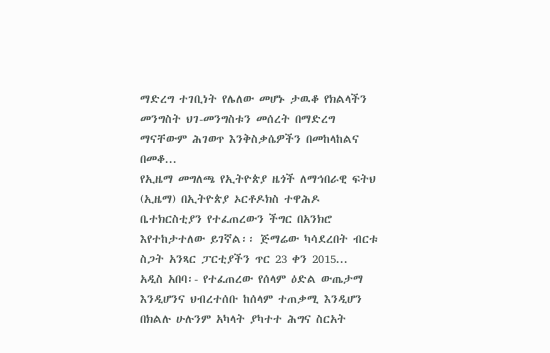ማድረግ ተገቢነት የሌለው መሆኑ ታዉቆ የክልላችን መንግስት ህገ-መንግስቱን መሰረት በማድረግ ማናቸውም ሕገወጥ እንቅስቃሴዎችን በመከላከልና በመቆ...
የኢዜማ መግለጫ የኢትዮጵያ ዜጎች ለማኅበራዊ ፍትህ (ኢዜማ) በኢትዮጵያ ኦርቶዶክስ ተዋሕዶ ቤተክርስቲያን የተፈጠረውን ችግር በአንክሮ እየተከታተለው ይገኛል፡፡ ጅማሬው ካሳደረበት ብርቱ ስጋት አንጻር ፓርቲያችን ጥር 23 ቀን 2015...
አዲስ አበባ፡- የተፈጠረው የሰላም ዕድል ውጤታማ እንዲሆንና ህብረተሰቡ ከሰላም ተጠቃሚ እንዲሆን በክልሉ ሁሉንም አካላት ያካተተ ሕግና ስርአት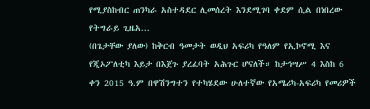የሚያስከብር ጠንካራ አስተዳደር ሊመሰረት እንደሚገባ ቀደም ሲል በነበረው የትግራይ ጊዜአ...
(በጌታቸው ያለው) ከቅርብ ዓመታት ወዲህ አፍሪካ የዓለም የኢኮኖሚ እና የጂኦፖለቲካ እይታ በእጀጉ ያረፈባት አሕጉር ሆናለች። ከታኅሣሥ 4 እስከ 6 ቀን 2015 ዓ.ም በዋሽንግተን የተካሄደው ሁለተኛው የአሜሪካ-አፍሪካ የመሪዎች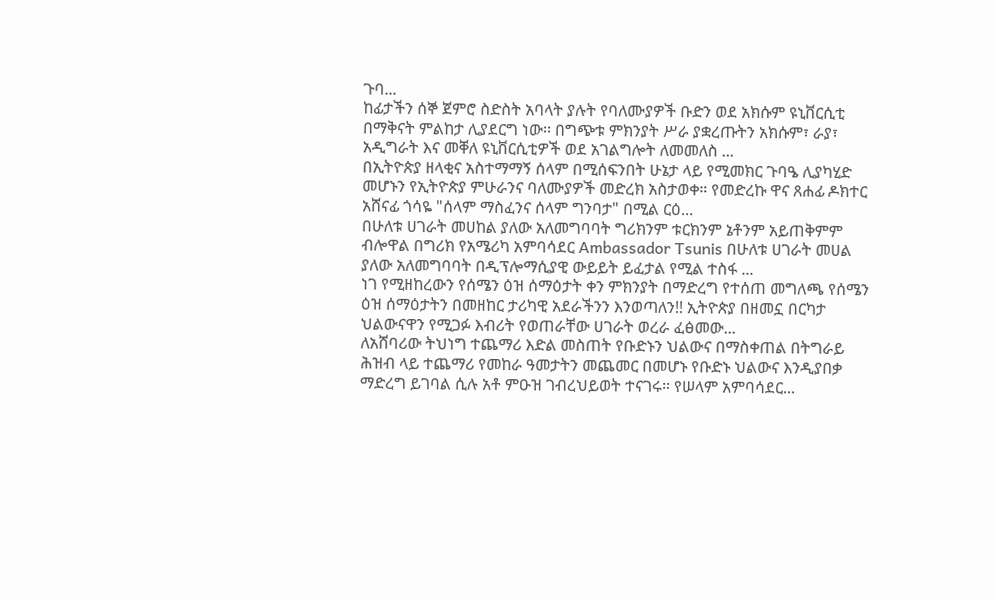ጉባ...
ከፊታችን ሰኞ ጀምሮ ስድስት አባላት ያሉት የባለሙያዎች ቡድን ወደ አክሱም ዩኒቨርሲቲ በማቅናት ምልከታ ሊያደርግ ነው፡፡ በግጭቱ ምክንያት ሥራ ያቋረጡትን አክሱም፣ ራያ፣ አዲግራት እና መቐለ ዩኒቨርሲቲዎች ወደ አገልግሎት ለመመለስ ...
በኢትዮጵያ ዘላቂና አስተማማኝ ሰላም በሚሰፍንበት ሁኔታ ላይ የሚመክር ጉባዔ ሊያካሂድ መሆኑን የኢትዮጵያ ምሁራንና ባለሙያዎች መድረክ አስታወቀ። የመድረኩ ዋና ጸሐፊ ዶክተር አሸናፊ ጎሳዬ "ሰላም ማስፈንና ሰላም ግንባታ" በሚል ርዕ...
በሁለቱ ሀገራት መሀከል ያለው አለመግባባት ግሪክንም ቱርክንም ኔቶንም አይጠቅምም ብሎዋል በግሪክ የአሜሪካ አምባሳደር Ambassador Tsunis በሁለቱ ሀገራት መሀል ያለው አለመግባባት በዲፕሎማሲያዊ ውይይት ይፈታል የሚል ተስፋ ...
ነገ የሚዘከረውን የሰሜን ዕዝ ሰማዕታት ቀን ምክንያት በማድረግ የተሰጠ መግለጫ የሰሜን ዕዝ ሰማዕታትን በመዘከር ታሪካዊ አደራችንን እንወጣለን!! ኢትዮጵያ በዘመኗ በርካታ ህልውናዋን የሚጋፉ እብሪት የወጠራቸው ሀገራት ወረራ ፈፅመው...
ለአሸባሪው ትህነግ ተጨማሪ እድል መስጠት የቡድኑን ህልውና በማስቀጠል በትግራይ ሕዝብ ላይ ተጨማሪ የመከራ ዓመታትን መጨመር በመሆኑ የቡድኑ ህልውና እንዲያበቃ ማድረግ ይገባል ሲሉ አቶ ምዑዝ ገብረህይወት ተናገሩ። የሠላም አምባሳደር...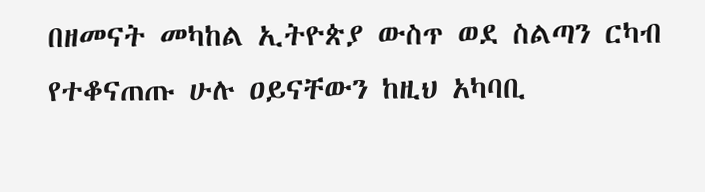በዘመናት መካከል ኢትዮጵያ ውስጥ ወደ ስልጣን ርካብ የተቆናጠጡ ሁሉ ዐይናቸውን ከዚህ አካባቢ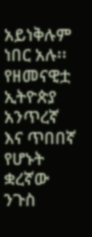አይነቅሉም ነበር አሉ፡፡ የዘመናዊቷ ኢትዮጵያ አንጥረኛ እና ጥበበኛ የሆኑት ቋረኛው ንጉስ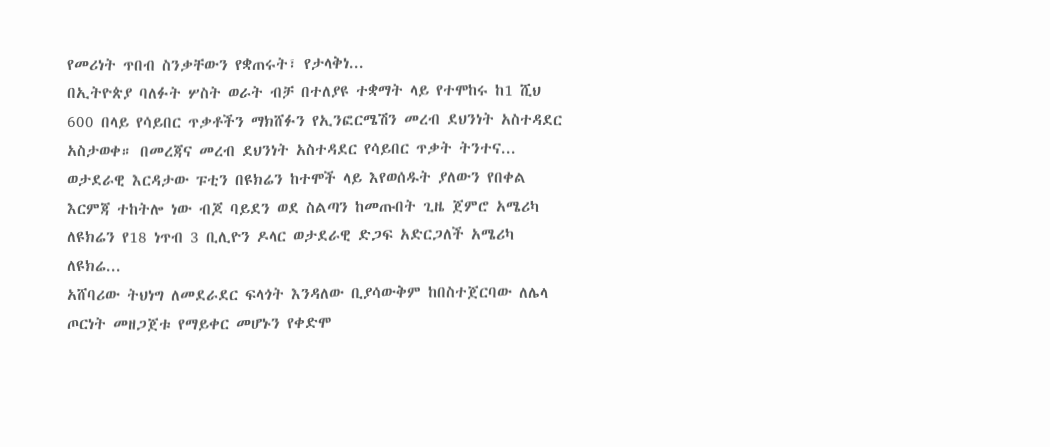የመሪነት ጥበብ ስንቃቸውን የቋጠሩት፣ የታላቅነ...
በኢትዮጵያ ባለፉት ሦስት ወራት ብቻ በተለያዩ ተቋማት ላይ የተሞከሩ ከ1 ሺህ 600 በላይ የሳይበር ጥቃቶችን ማክሸፉን የኢንፎርሜሽን መረብ ደህንነት አስተዳደር አስታወቀ። በመረጃና መረብ ደህንነት አስተዳደር የሳይበር ጥቃት ትንተና...
ወታደራዊ እርዳታው ፑቲን በዩክሬን ከተሞች ላይ እየወሰዱት ያለውን የበቀል እርምጃ ተከትሎ ነው ብጆ ባይደን ወደ ስልጣን ከመጡበት ጊዜ ጀምሮ አሜሪካ ለዩክሬን የ18 ነጥብ 3 ቢሊዮን ዶላር ወታደራዊ ድጋፍ አድርጋለች አሜሪካ ለዩክሬ...
አሸባሪው ትህነግ ለመደራደር ፍላጎት እንዳለው ቢያሳውቅም ከበስተጀርባው ለሌላ ጦርነት መዘጋጀቱ የማይቀር መሆኑን የቀድሞ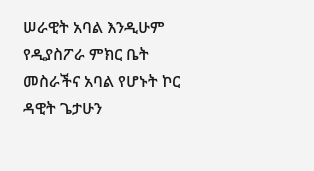ሠራዊት አባል እንዲሁም የዲያስፖራ ምክር ቤት መስራችና አባል የሆኑት ኮር ዳዊት ጌታሁን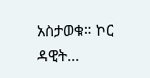አስታወቁ። ኮር ዳዊት...